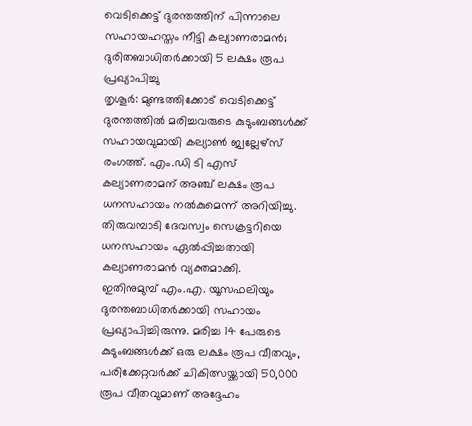വെടിക്കെട്ട് ദുരന്തത്തിന് പിന്നാലെ സഹായഹസ്തം നീട്ടി കല്യാണരാമൻ; ദുരിതബാധിതർക്കായി 5 ലക്ഷം രൂപ പ്രഖ്യാപിച്ചു
തൃശൂർ: മുണ്ടത്തിക്കോട് വെടിക്കെട്ട് ദുരന്തത്തിൽ മരിച്ചവരുടെ കുടുംബങ്ങൾക്ക് സഹായവുമായി കല്യാൺ ജ്വല്ലേഴ്സ് രംഗത്ത്. എം.ഡി ടി എസ് കല്യാണരാമന് അഞ്ച് ലക്ഷം രൂപ ധനസഹായം നൽകുമെന്ന് അറിയിച്ചു.
തിരുവമ്പാടി ദേവസ്വം സെക്രട്ടറിയെ ധനസഹായം ഏൽപ്പിച്ചതായി കല്യാണരാമൻ വ്യക്തമാക്കി.
ഇതിനുമുമ്പ് എം.എ. യൂസഫലിയും ദുരന്തബാധിതർക്കായി സഹായം പ്രഖ്യാപിച്ചിരുന്നു. മരിച്ച 14 പേരുടെ കുടുംബങ്ങൾക്ക് ഒരു ലക്ഷം രൂപ വീതവും, പരിക്കേറ്റവർക്ക് ചികിത്സയ്ക്കായി 50,000 രൂപ വീതവുമാണ് അദ്ദേഹം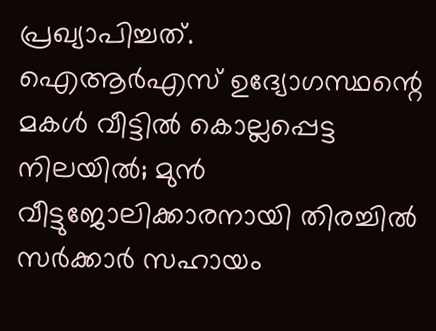പ്രഖ്യാപിച്ചത്.
ഐആർഎസ് ഉദ്യോഗസ്ഥന്റെ മകൾ വീട്ടിൽ കൊല്ലപ്പെട്ട നിലയിൽ; മുൻ വീട്ടുജോലിക്കാരനായി തിരച്ചിൽ
സർക്കാർ സഹായം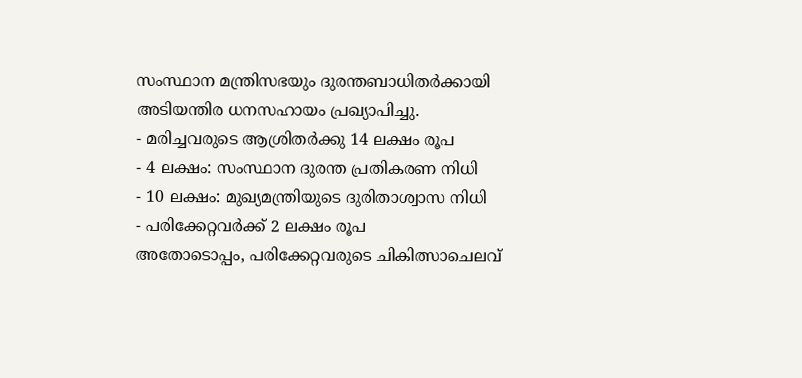സംസ്ഥാന മന്ത്രിസഭയും ദുരന്തബാധിതർക്കായി അടിയന്തിര ധനസഹായം പ്രഖ്യാപിച്ചു.
- മരിച്ചവരുടെ ആശ്രിതർക്കു 14 ലക്ഷം രൂപ
- 4 ലക്ഷം: സംസ്ഥാന ദുരന്ത പ്രതികരണ നിധി
- 10 ലക്ഷം: മുഖ്യമന്ത്രിയുടെ ദുരിതാശ്വാസ നിധി
- പരിക്കേറ്റവർക്ക് 2 ലക്ഷം രൂപ
അതോടൊപ്പം, പരിക്കേറ്റവരുടെ ചികിത്സാചെലവ്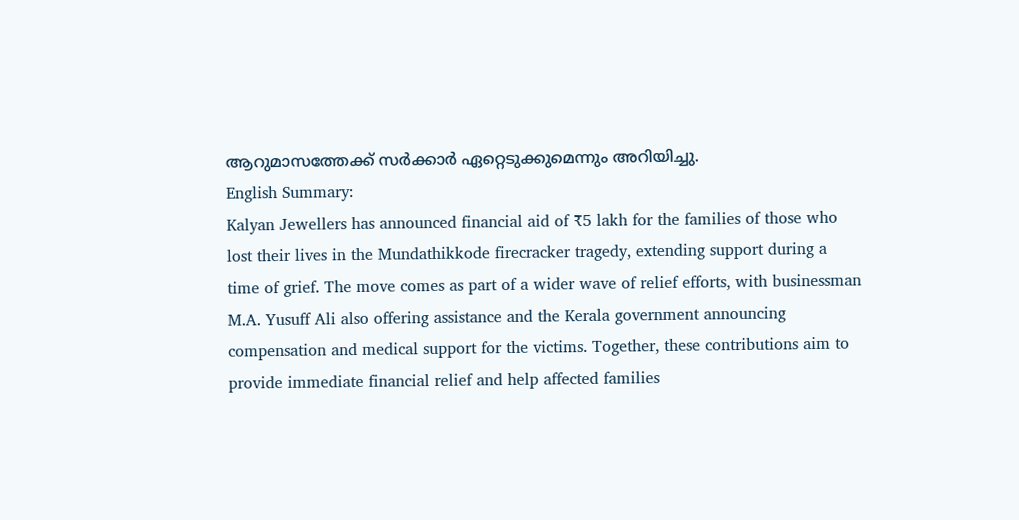ആറുമാസത്തേക്ക് സർക്കാർ ഏറ്റെടുക്കുമെന്നും അറിയിച്ചു.
English Summary:
Kalyan Jewellers has announced financial aid of ₹5 lakh for the families of those who lost their lives in the Mundathikkode firecracker tragedy, extending support during a time of grief. The move comes as part of a wider wave of relief efforts, with businessman M.A. Yusuff Ali also offering assistance and the Kerala government announcing compensation and medical support for the victims. Together, these contributions aim to provide immediate financial relief and help affected families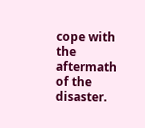cope with the aftermath of the disaster.